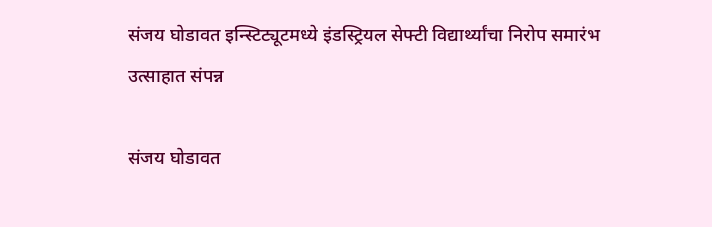संजय घोडावत इन्स्टिट्यूटमध्ये इंडस्ट्रियल सेफ्टी विद्यार्थ्यांचा निरोप समारंभ उत्साहात संपन्न

संजय घोडावत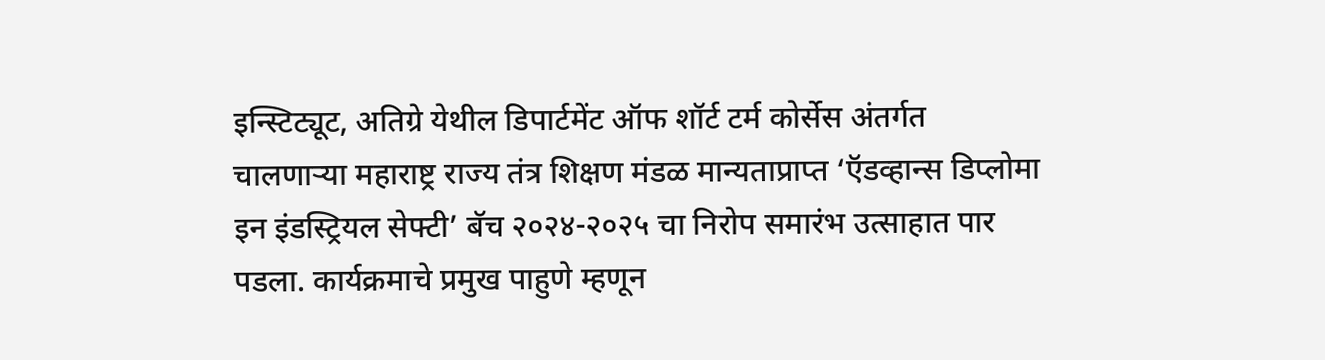इन्स्टिट्यूट, अतिग्रे येथील डिपार्टमेंट ऑफ शॉर्ट टर्म कोर्सेस अंतर्गत चालणाऱ्या महाराष्ट्र राज्य तंत्र शिक्षण मंडळ मान्यताप्राप्त ‘ऍडव्हान्स डिप्लोमा इन इंडस्ट्रियल सेफ्टी’ बॅच २०२४-२०२५ चा निरोप समारंभ उत्साहात पार पडला. कार्यक्रमाचे प्रमुख पाहुणे म्हणून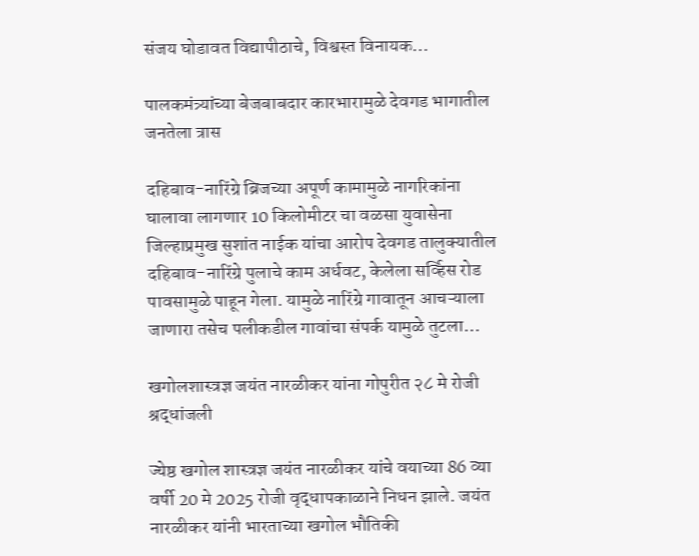संजय घोडावत विद्यापीठाचे, विश्वस्त विनायक…

पालकमंत्र्यांच्या बेजबाबदार कारभारामुळे देवगड भागातील जनतेला त्रास

दहिबाव-नारिंग्रे ब्रिजच्या अपूर्ण कामामुळे नागरिकांना घालावा लागणार 10 किलोमीटर चा वळसा युवासेना जिल्हाप्रमुख सुशांत नाईक यांचा आरोप देवगड तालुक्यातील दहिबाव-नारिंग्रे पुलाचे काम अर्धवट, केलेला सर्व्हिस रोड पावसामुळे पाहून गेला. यामुळे नारिंग्रे गावातून आचऱ्याला जाणारा तसेच पलीकडील गावांचा संपर्क यामुळे तुटला…

खगोलशास्त्रज्ञ जयंत नारळीकर यांना गोपुरीत २८ मे रोजी श्रद्धांजली

ज्येष्ठ खगोल शास्त्रज्ञ जयंत नारळीकर यांचे वयाच्या 86 व्या वर्षी 20 मे 2025 रोजी वृद्धापकाळाने निधन झाले. जयंत नारळीकर यांनी भारताच्या खगोल भौतिकी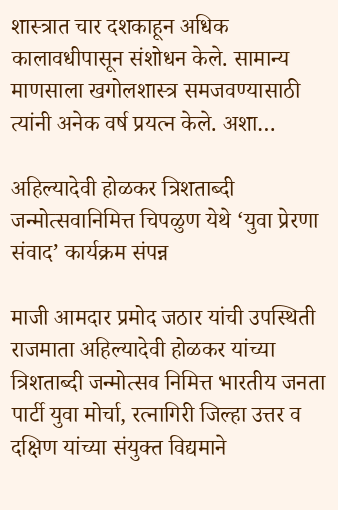शास्त्रात चार दशकाहून अधिक कालावधीपासून संशोधन केले. सामान्य माणसाला खगोलशास्त्र समजवण्यासाठी त्यांनी अनेक वर्ष प्रयत्न केले. अशा…

अहिल्यादेवी होळकर त्रिशताब्दी जन्मोत्सवानिमित्त चिपळुण येथे ‘युवा प्रेरणा संवाद’ कार्यक्रम संपन्न

माजी आमदार प्रमोद जठार यांची उपस्थिती राजमाता अहिल्यादेवी होळकर यांच्या त्रिशताब्दी जन्मोत्सव निमित्त भारतीय जनता पार्टी युवा मोर्चा, रत्नागिरी जिल्हा उत्तर व दक्षिण यांच्या संयुक्त विद्यमाने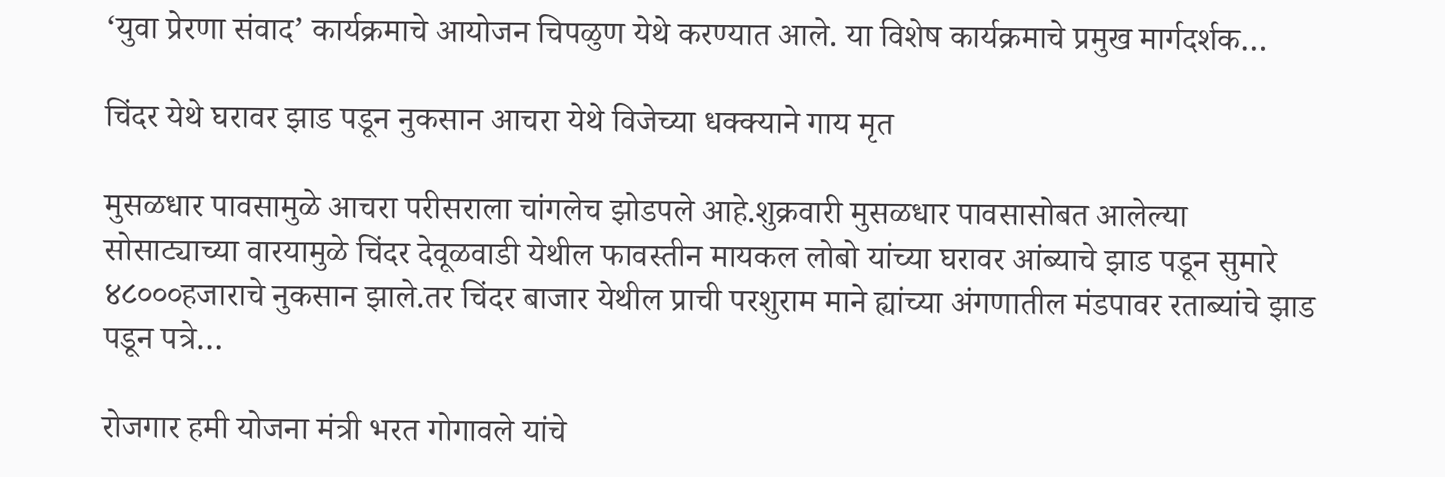‘युवा प्रेरणा संवाद’ कार्यक्रमाचे आयोजन चिपळुण येथे करण्यात आले. या विशेष कार्यक्रमाचे प्रमुख मार्गदर्शक…

चिंदर येथे घरावर झाड पडून नुकसान आचरा येथे विजेच्या धक्क्याने गाय मृत

मुसळधार पावसामुळे आचरा परीसराला चांगलेच झोडपले आहे.शुक्रवारी मुसळधार पावसासोबत आलेल्या सोसाट्याच्या वारयामुळे चिंदर देवूळवाडी येथील फावस्तीन मायकल लोबो यांच्या घरावर आंब्याचे झाड पडून सुमारे ४८०००हजाराचे नुकसान झाले.तर चिंदर बाजार येथील प्राची परशुराम माने ह्यांच्या अंगणातील मंडपावर रताब्यांचे झाड पडून पत्रे…

रोजगार हमी योजना मंत्री भरत गोगावले यांचे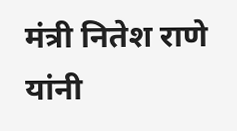मंत्री नितेश राणे यांनी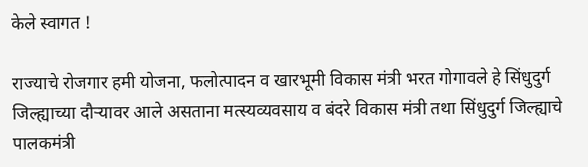केले स्वागत !

राज्याचे रोजगार हमी योजना, फलोत्पादन व खारभूमी विकास मंत्री भरत गोगावले हे सिंधुदुर्ग जिल्ह्याच्या दौऱ्यावर आले असताना मत्स्यव्यवसाय व बंदरे विकास मंत्री तथा सिंधुदुर्ग जिल्ह्याचे पालकमंत्री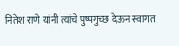नितेश राणे यांनी त्यांचे पुष्पगुच्छ देऊन स्वागत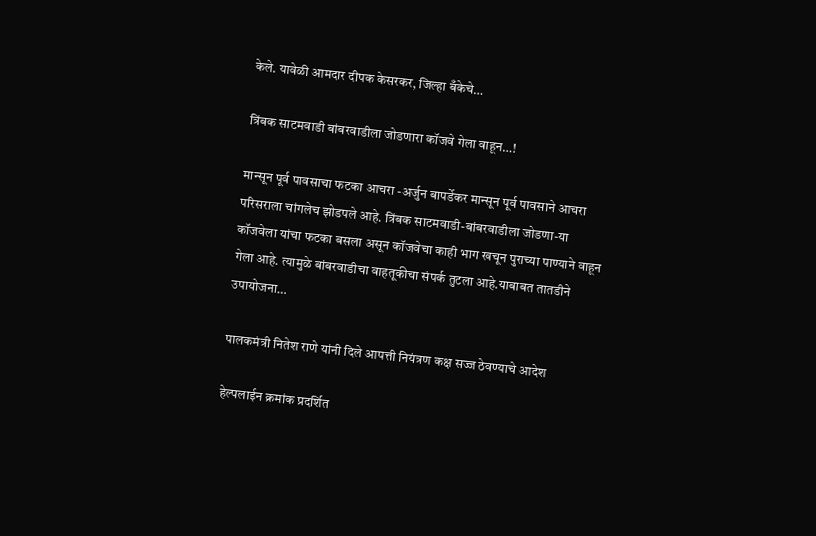केले. यावेळी आमदार दीपक केसरकर, जिल्हा बँकेचे…

त्रिंबक साटमवाडी बांबरवाडीला जोडणारा कॉजवे गेला वाहून…!

मान्सून पूर्व पावसाचा फटका आचरा -अर्जुन बापर्डेकर मान्सून पूर्व पावसाने आचरा परिसराला चांगलेच झोडपले आहे. त्रिंबक साटमवाडी-बांबरवाडीला जोडणा-या कॉजवेला यांचा फटका बसला असून कॉजवेचा काही भाग खचून पुराच्या पाण्याने वाहून गेला आहे. त्यामुळे बांबरवाडीचा वाहतूकीचा संपर्क तुटला आहे.याबाबत तातडीने उपायोजना…

पालकमंत्री नितेश राणे यांनी दिले आपत्ती नियंत्रण कक्ष सज्ज ठेवण्याचे आदेश

हेल्पलाईन क्रमांक प्रदर्शित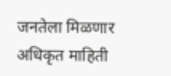जनतेला मिळणार अधिकृत माहिती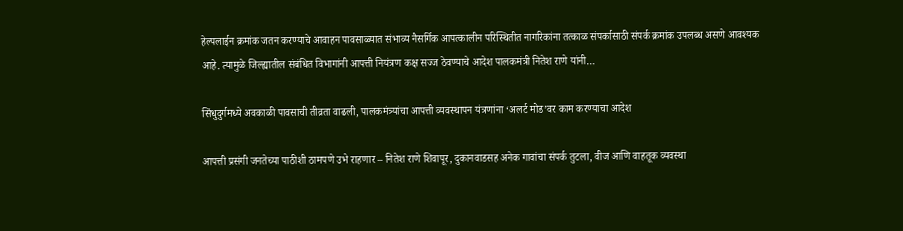हेल्पलाईन क्रमांक जतन करण्याचे आवाहन पावसाळ्यात संभाव्य नैसर्गिक आपत्कालीन परिस्थितीत नागरिकांना तत्काळ संपर्कासाठी संपर्क क्रमांक उपलब्ध असणे आवश्यक आहे. त्यामुळे जिल्ह्यातील संबंधित विभागांनी आपत्ती नियंत्रण कक्ष सज्ज ठेवण्याचे आदेश पालकमंत्री नितेश राणे यांनी…

सिंधुदुर्गमध्ये अवकाळी पावसाची तीव्रता वाढली, पालकमंत्र्यांचा आपत्ती व्यवस्थापन यंत्रणांना ‘अलर्ट मोड’वर काम करण्याचा आदेश

आपत्ती प्रसंगी जनतेच्या पाठीशी ठामपणे उभे राहणार – नितेश राणे शिवापूर, दुकानवाडसह अनेक गावांचा संपर्क तुटला, वीज आणि वाहतूक व्यवस्था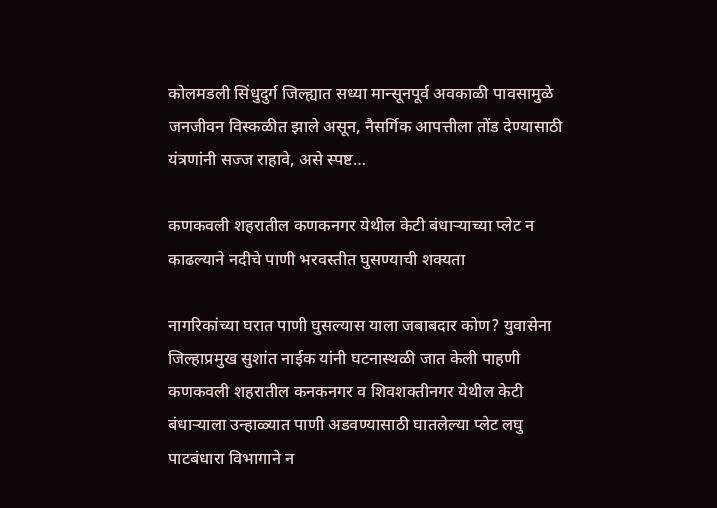कोलमडली सिंधुदुर्ग जिल्ह्यात सध्या मान्सूनपूर्व अवकाळी पावसामुळे जनजीवन विस्कळीत झाले असून, नैसर्गिक आपत्तीला तोंड देण्यासाठी यंत्रणांनी सज्ज राहावे, असे स्पष्ट…

कणकवली शहरातील कणकनगर येथील केटी बंधाऱ्याच्या प्लेट न काढल्याने नदीचे पाणी भरवस्तीत घुसण्याची शक्यता

नागरिकांच्या घरात पाणी घुसल्यास याला जबाबदार कोण? युवासेना जिल्हाप्रमुख सुशांत नाईक यांनी घटनास्थळी जात केली पाहणी कणकवली शहरातील कनकनगर व शिवशक्तीनगर येथील केटी बंधाऱ्याला उन्हाळ्यात पाणी अडवण्यासाठी घातलेल्या प्लेट लघु पाटबंधारा विभागाने न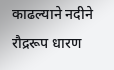काढल्याने नदीने रौद्ररूप धारण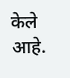केले आहे.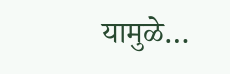यामुळे…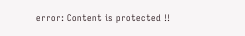error: Content is protected !!